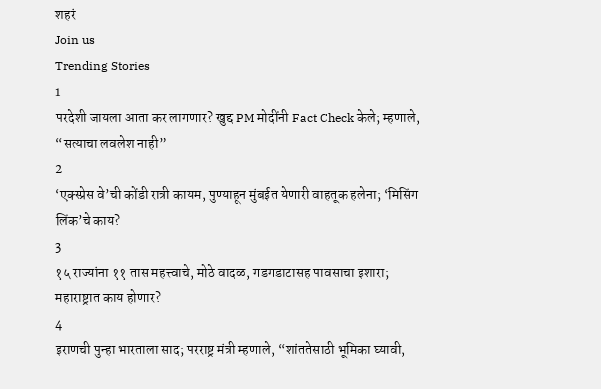शहरं
Join us
Trending Stories
1
परदेशी जायला आता कर लागणार? खुद्द PM मोदींनी Fact Check केले; म्हणाले, “सत्याचा लवलेश नाही”
2
‘एक्स्प्रेस वे’ची कोंडी रात्री कायम, पुण्याहून मुंबईत येणारी वाहतूक हलेना; ‘मिसिंग लिंक’चे काय?
3
१५ राज्यांना ११ तास महत्त्वाचे, मोठे वादळ, गडगडाटासह पावसाचा इशारा; महाराष्ट्रात काय होणार?
4
इराणची पुन्हा भारताला साद; परराष्ट्र मंत्री म्हणाले, “शांततेसाठी भूमिका घ्यावी,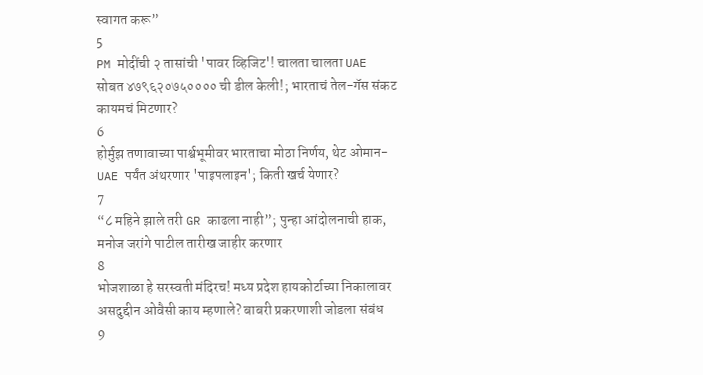स्वागत करू”
5
PM मोदींची २ तासांची 'पावर व्हिजिट'! चालता चालता UAE सोबत ४७९६२०७५०००० ची डील केली!; भारताचं तेल-गॅस संकट कायमचं मिटणार?
6
होर्मुझ तणावाच्या पार्श्वभूमीवर भारताचा मोठा निर्णय, थेट ओमान-UAE पर्यंत अंथरणार 'पाइपलाइन'; किती खर्च येणार?
7
“८ महिने झाले तरी GR काढला नाही”; पुन्हा आंदोलनाची हाक, मनोज जरांगे पाटील तारीख जाहीर करणार
8
भोजशाळा हे सरस्वती मंदिरच! मध्य प्रदेश हायकोर्टाच्या निकालावर असदुद्दीन ओवैसी काय म्हणाले? बाबरी प्रकरणाशी जोडला संबंध
9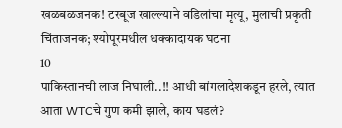खळबळजनक! टरबूज खाल्ल्याने वडिलांचा मृत्यू, मुलाची प्रकृती चिंताजनक; श्योपूरमधील धक्कादायक घटना
10
पाकिस्तानची लाज निघाली..!! आधी बांगलादेशकडून हरले, त्यात आता WTCचे गुण कमी झाले, काय घडलं?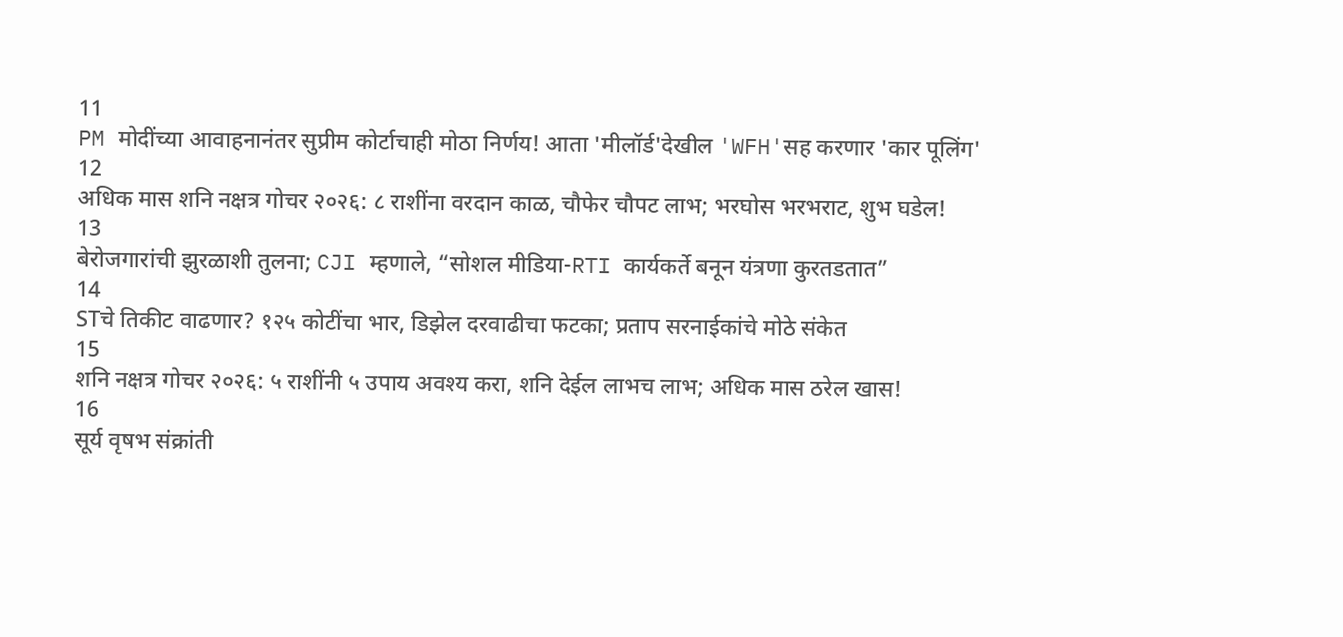11
PM मोदींच्या आवाहनानंतर सुप्रीम कोर्टाचाही मोठा निर्णय! आता 'मीलॉर्ड'देखील 'WFH'सह करणार 'कार पूलिंग'
12
अधिक मास शनि नक्षत्र गोचर २०२६: ८ राशींना वरदान काळ, चौफेर चौपट लाभ; भरघोस भरभराट, शुभ घडेल!
13
बेरोजगारांची झुरळाशी तुलना; CJI म्हणाले, “सोशल मीडिया-RTI कार्यकर्ते बनून यंत्रणा कुरतडतात”
14
STचे तिकीट वाढणार? १२५ कोटींचा भार, डिझेल दरवाढीचा फटका; प्रताप सरनाईकांचे मोठे संकेत
15
शनि नक्षत्र गोचर २०२६: ५ राशींनी ५ उपाय अवश्य करा, शनि देईल लाभच लाभ; अधिक मास ठरेल खास!
16
सूर्य वृषभ संक्रांती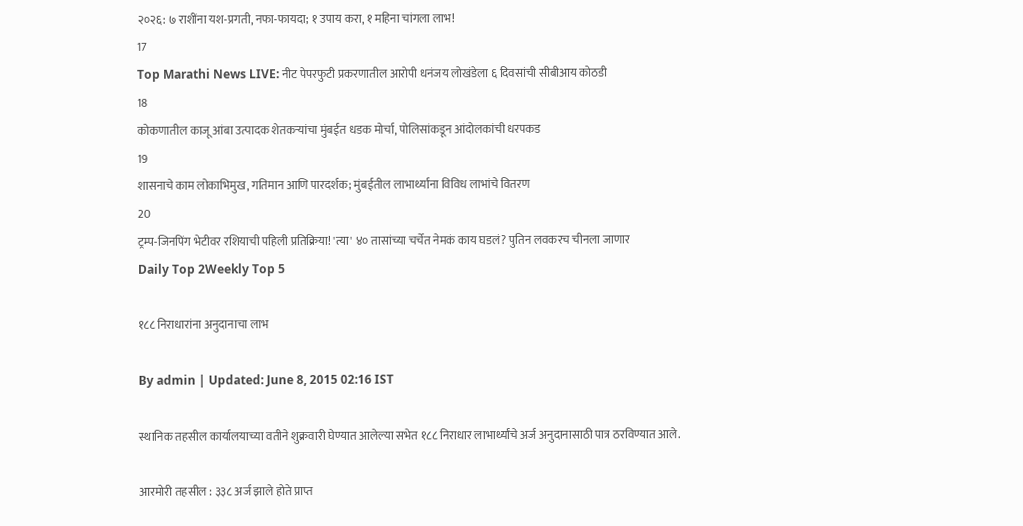२०२६: ७ राशींना यश-प्रगती, नफा-फायदा; १ उपाय करा, १ महिना चांगला लाभ!
17
Top Marathi News LIVE: नीट पेपरफुटी प्रकरणातील आरोपी धनंजय लोखंडेला ६ दिवसांची सीबीआय कोठडी
18
कोकणातील काजू आंबा उत्पादक शेतकऱ्यांचा मुंबईत धडक मोर्चा, पोलिसांकडून आंदोलकांची धरपकड
19
शासनाचे काम लोकाभिमुख, गतिमान आणि पारदर्शक; मुंबईतील लाभार्थ्यांना विविध लाभांचे वितरण
20
ट्रम्प-जिनपिंग भेटीवर रशियाची पहिली प्रतिक्रिया! 'त्या' ४० तासांच्या चर्चेत नेमकं काय घडलं? पुतिन लवकरच चीनला जाणार
Daily Top 2Weekly Top 5

१८८ निराधारांना अनुदानाचा लाभ

By admin | Updated: June 8, 2015 02:16 IST

स्थानिक तहसील कार्यालयाच्या वतीने शुक्रवारी घेण्यात आलेल्या सभेत १८८ निराधार लाभार्थ्यांचे अर्ज अनुदानासाठी पात्र ठरविण्यात आले.

आरमोरी तहसील : ३३८ अर्ज झाले होते प्राप्त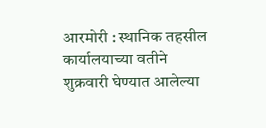आरमोरी : स्थानिक तहसील कार्यालयाच्या वतीने शुक्रवारी घेण्यात आलेल्या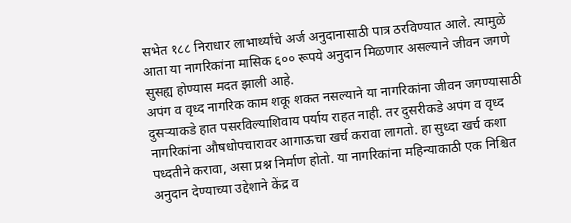सभेत १८८ निराधार लाभार्थ्यांचे अर्ज अनुदानासाठी पात्र ठरविण्यात आले. त्यामुळे आता या नागरिकांना मासिक ६०० रूपये अनुदान मिळणार असल्याने जीवन जगणे सुसह्य होण्यास मदत झाली आहे.
अपंग व वृध्द नागरिक काम शकू शकत नसल्याने या नागरिकांना जीवन जगण्यासाठी दुसऱ्याकडे हात पसरविल्याशिवाय पर्याय राहत नाही. तर दुसरीकडे अपंग व वृध्द नागरिकांना औषधोपचारावर आगाऊचा खर्च करावा लागतो. हा सुध्दा खर्च कशा पध्दतीने करावा, असा प्रश्न निर्माण होतो. या नागरिकांना महिन्याकाठी एक निश्चित अनुदान देण्याच्या उद्देशाने केंद्र व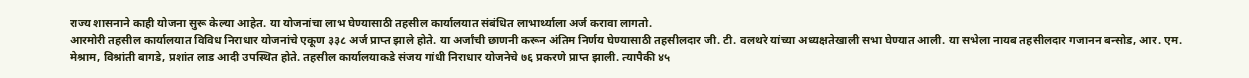राज्य शासनाने काही योजना सुरू केल्या आहेत. या योजनांचा लाभ घेण्यासाठी तहसील कार्यालयात संबंधित लाभार्थ्याला अर्ज करावा लागतो.
आरमोरी तहसील कार्यालयात विविध निराधार योजनांचे एकूण ३३८ अर्ज प्राप्त झाले होते. या अर्जांची छाणनी करून अंतिम निर्णय घेण्यासाठी तहसीलदार जी. टी. वलथरे यांच्या अध्यक्षतेखाली सभा घेण्यात आली. या सभेला नायब तहसीलदार गजानन बन्सोड, आर. एम. मेश्राम, विश्रांती बागडे, प्रशांत लाड आदी उपस्थित होते. तहसील कार्यालयाकडे संजय गांधी निराधार योजनेचे ७६ प्रकरणे प्राप्त झाली. त्यापैकी ४५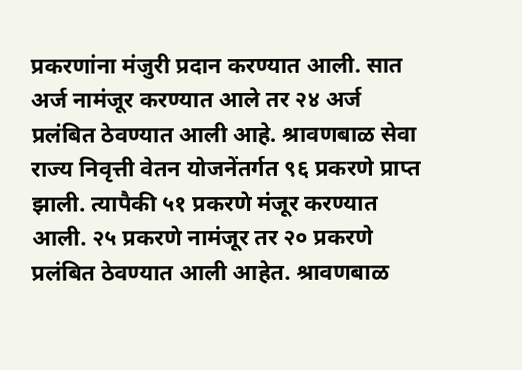प्रकरणांना मंजुरी प्रदान करण्यात आली. सात अर्ज नामंजूर करण्यात आले तर २४ अर्ज प्रलंबित ठेवण्यात आली आहे. श्रावणबाळ सेवा राज्य निवृत्ती वेतन योजनेंतर्गत ९६ प्रकरणे प्राप्त झाली. त्यापैकी ५१ प्रकरणे मंजूर करण्यात आली. २५ प्रकरणे नामंजूर तर २० प्रकरणे प्रलंबित ठेवण्यात आली आहेत. श्रावणबाळ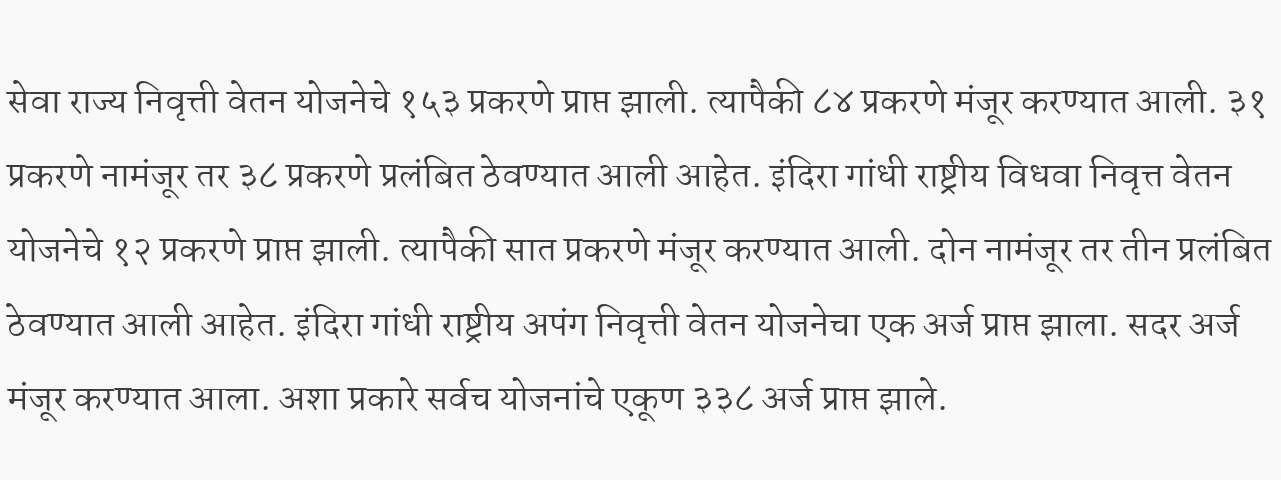सेवा राज्य निवृत्ती वेतन योजनेचे १५३ प्रकरणे प्राप्त झाली. त्यापैकी ८४ प्रकरणे मंजूर करण्यात आली. ३१ प्रकरणे नामंजूर तर ३८ प्रकरणे प्रलंबित ठेवण्यात आली आहेत. इंदिरा गांधी राष्ट्रीय विधवा निवृत्त वेतन योजनेचे १२ प्रकरणे प्राप्त झाली. त्यापैकी सात प्रकरणे मंजूर करण्यात आली. दोन नामंजूर तर तीन प्रलंबित ठेवण्यात आली आहेत. इंदिरा गांधी राष्ट्रीय अपंग निवृत्ती वेतन योजनेचा एक अर्ज प्राप्त झाला. सदर अर्ज मंजूर करण्यात आला. अशा प्रकारे सर्वच योजनांचे एकूण ३३८ अर्ज प्राप्त झाले.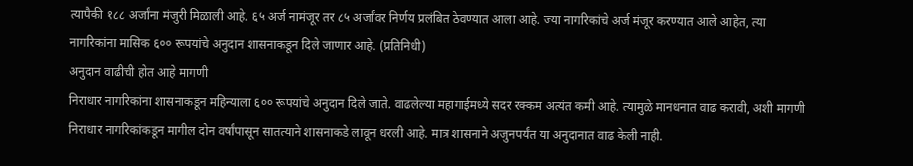त्यापैकी १८८ अर्जांना मंजुरी मिळाली आहे. ६५ अर्ज नामंजूर तर ८५ अर्जांवर निर्णय प्रलंबित ठेवण्यात आला आहे. ज्या नागरिकांचे अर्ज मंजूर करण्यात आले आहेत, त्या नागरिकांना मासिक ६०० रूपयांचे अनुदान शासनाकडून दिले जाणार आहे. (प्रतिनिधी)
अनुदान वाढीची होत आहे मागणी
निराधार नागरिकांना शासनाकडून महिन्याला ६०० रूपयांचे अनुदान दिले जाते. वाढलेल्या महागाईमध्ये सदर रक्कम अत्यंत कमी आहे. त्यामुळे मानधनात वाढ करावी, अशी मागणी निराधार नागरिकांकडून मागील दोन वर्षांपासून सातत्याने शासनाकडे लावून धरली आहे. मात्र शासनाने अजुनपर्यंत या अनुदानात वाढ केली नाही.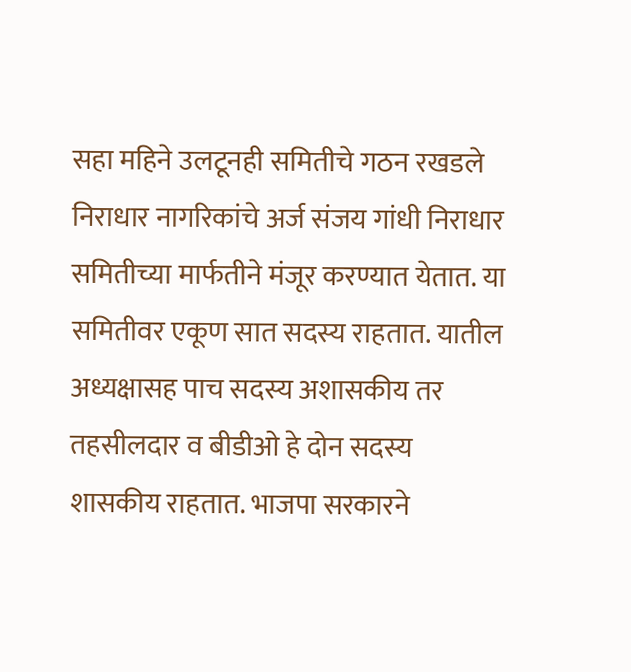सहा महिने उलटूनही समितीचे गठन रखडले
निराधार नागरिकांचे अर्ज संजय गांधी निराधार समितीच्या मार्फतीने मंजूर करण्यात येतात. या समितीवर एकूण सात सदस्य राहतात. यातील अध्यक्षासह पाच सदस्य अशासकीय तर तहसीलदार व बीडीओ हे दोन सदस्य शासकीय राहतात. भाजपा सरकारने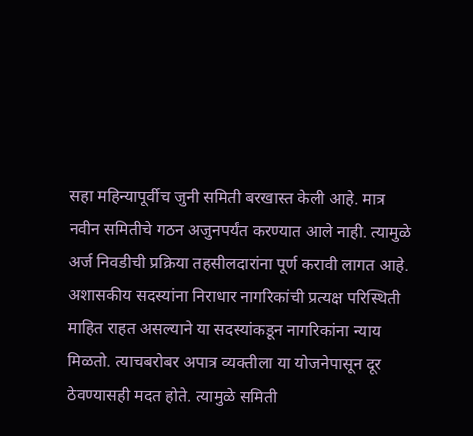सहा महिन्यापूर्वीच जुनी समिती बरखास्त केली आहे. मात्र नवीन समितीचे गठन अजुनपर्यंत करण्यात आले नाही. त्यामुळे अर्ज निवडीची प्रक्रिया तहसीलदारांना पूर्ण करावी लागत आहे. अशासकीय सदस्यांना निराधार नागरिकांची प्रत्यक्ष परिस्थिती माहित राहत असल्याने या सदस्यांकडून नागरिकांना न्याय मिळतो. त्याचबरोबर अपात्र व्यक्तीला या योजनेपासून दूर ठेवण्यासही मदत होते. त्यामुळे समिती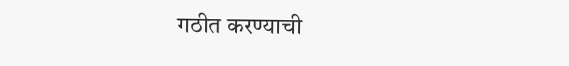गठीत करण्याची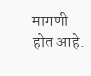मागणी होत आहे.